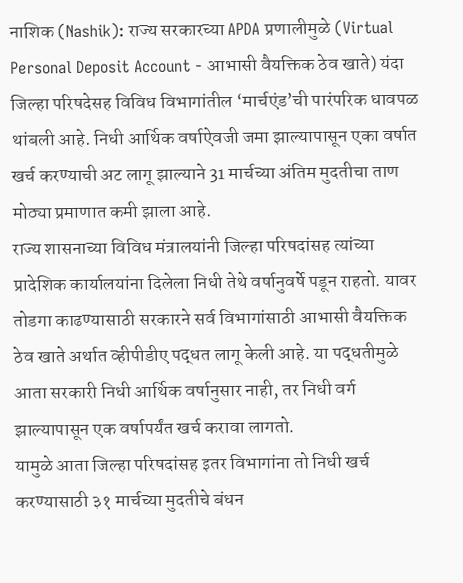नाशिक (Nashik): राज्य सरकारच्या APDA प्रणालीमुळे (Virtual Personal Deposit Account - आभासी वैयक्तिक ठेव खाते) यंदा जिल्हा परिषदेसह विविध विभागांतील ‘मार्चएंड’ची पारंपरिक धावपळ थांबली आहे. निधी आर्थिक वर्षाऐवजी जमा झाल्यापासून एका वर्षात खर्च करण्याची अट लागू झाल्याने 31 मार्चच्या अंतिम मुदतीचा ताण मोठ्या प्रमाणात कमी झाला आहे.
राज्य शासनाच्या विविध मंत्रालयांनी जिल्हा परिषदांसह त्यांच्या प्रादेशिक कार्यालयांना दिलेला निधी तेथे वर्षानुवर्षे पडून राहतो. यावर तोडगा काढण्यासाठी सरकारने सर्व विभागांसाठी आभासी वैयक्तिक ठेव खाते अर्थात व्हीपीडीए पद्धत लागू केली आहे. या पद्धतीमुळे आता सरकारी निधी आर्थिक वर्षानुसार नाही, तर निधी वर्ग झाल्यापासून एक वर्षापर्यंत खर्च करावा लागतो.
यामुळे आता जिल्हा परिषदांसह इतर विभागांना तो निधी खर्च करण्यासाठी ३१ मार्चच्या मुदतीचे बंधन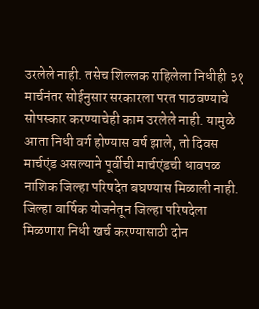उरलेले नाही. तसेच शिल्लक राहिलेला निधीही ३१ मार्चनंतर सोईनुसार सरकारला परत पाठवण्याचे सोपस्कार करण्याचेही काम उरलेले नाही. यामुळे आता निधी वर्ग होण्यास वर्ष झाले, तो दिवस मार्चएंड असल्याने पूर्वीची मार्चएंडची धावपळ नाशिक जिल्हा परिषदेत बघण्यास मिळाली नाही.
जिल्हा वार्षिक योजनेतून जिल्हा परिषदेला मिळणारा निधी खर्च करण्यासाठी दोन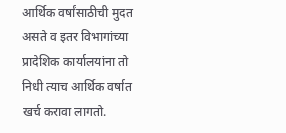आर्थिक वर्षांसाठीची मुदत असते व इतर विभागांच्या प्रादेशिक कार्यालयांना तो निधी त्याच आर्थिक वर्षात खर्च करावा लागतो.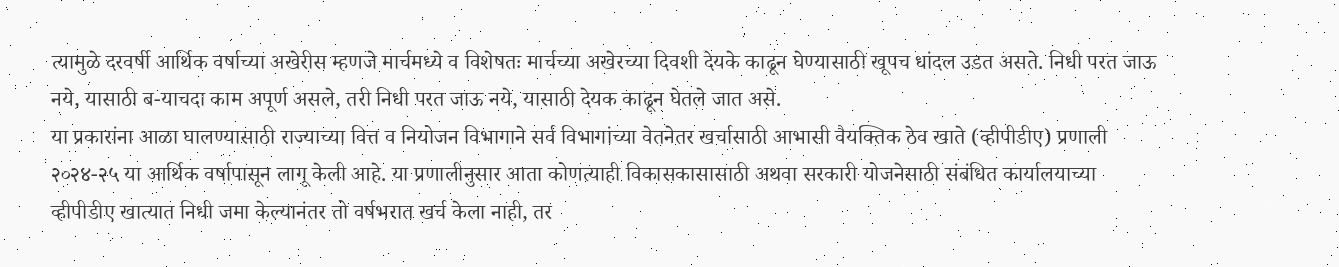त्यामुळे दरवर्षी आर्थिक वर्षाच्या अखेरीस म्हणजे मार्चमध्ये व विशेषतः मार्चच्या अखेरच्या दिवशी देयके काढून घेण्यासाठी खूपच धांदल उडत असते. निधी परत जाऊ नये, यासाठी ब-याचदा काम अपूर्ण असले, तरी निधी परत जाऊ नये, यासाठी देयक काढून घेतले जात असे.
या प्रकारांना आळा घालण्यासाठी राज्याच्या वित्त व नियोजन विभागाने सर्व विभागांच्या वेतनेतर खर्चासाठी आभासी वैयक्तिक ठेव खाते (व्हीपीडीए) प्रणाली २०२४-२५ या आर्थिक वर्षापासून लागू केली आहे. या प्रणालीनुसार आता कोणत्याही विकासकासासाठी अथवा सरकारी योजनेसाठी संबंधित कार्यालयाच्या व्हीपीडीए खात्यात निधी जमा केल्यानंतर तो वर्षभरात खर्च केला नाही, तर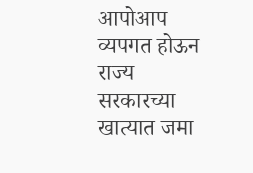आपोआप व्यपगत होऊन राज्य सरकारच्या खात्यात जमा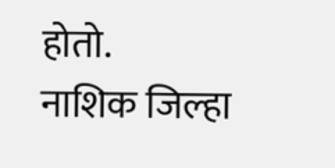होतो.
नाशिक जिल्हा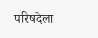परिषदेला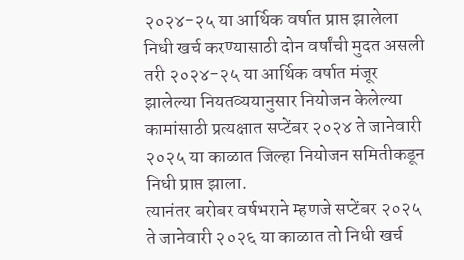२०२४-२५ या आर्थिक वर्षात प्राप्त झालेला निधी खर्च करण्यासाठी दोन वर्षांची मुदत असली तरी २०२४-२५ या आर्थिक वर्षात मंजूर झालेल्या नियतव्ययानुसार नियोजन केलेल्या कामांसाठी प्रत्यक्षात सप्टेंबर २०२४ ते जानेवारी २०२५ या काळात जिल्हा नियोजन समितीकडून निधी प्राप्त झाला.
त्यानंतर बरोबर वर्षभराने म्हणजे सप्टेंबर २०२५ ते जानेवारी २०२६ या काळात तो निधी खर्च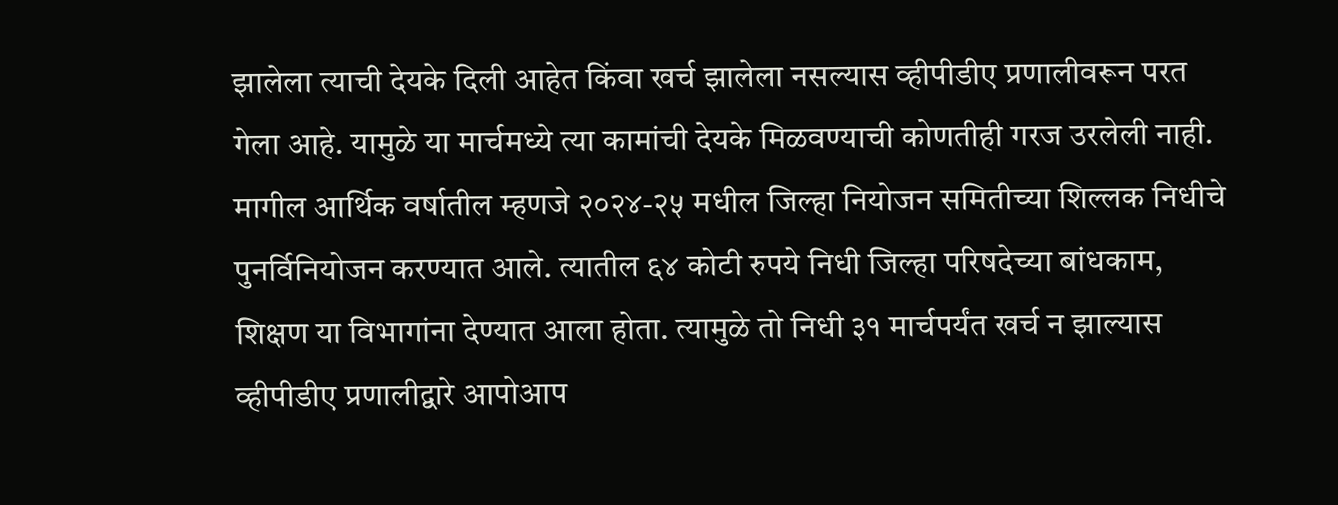झालेला त्याची देयके दिली आहेत किंवा खर्च झालेला नसल्यास व्हीपीडीए प्रणालीवरून परत गेला आहे. यामुळे या मार्चमध्ये त्या कामांची देयके मिळवण्याची कोणतीही गरज उरलेली नाही.
मागील आर्थिक वर्षातील म्हणजे २०२४-२५ मधील जिल्हा नियोजन समितीच्या शिल्लक निधीचे पुनर्विनियोजन करण्यात आले. त्यातील ६४ कोटी रुपये निधी जिल्हा परिषदेच्या बांधकाम, शिक्षण या विभागांना देण्यात आला होता. त्यामुळे तो निधी ३१ मार्चपर्यंत खर्च न झाल्यास व्हीपीडीए प्रणालीद्वारे आपोआप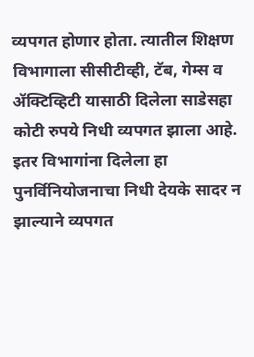व्यपगत होणार होता. त्यातील शिक्षण विभागाला सीसीटीव्ही, टॅब, गेम्स व ॲक्टिव्हिटी यासाठी दिलेला साडेसहा कोटी रुपये निधी व्यपगत झाला आहे.
इतर विभागांना दिलेला हा पुनर्विनियोजनाचा निधी देयके सादर न झाल्याने व्यपगत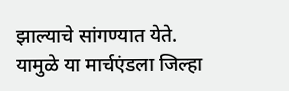झाल्याचे सांगण्यात येते. यामुळे या मार्चएंडला जिल्हा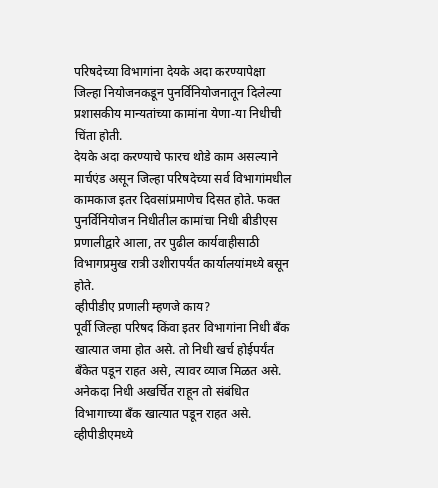परिषदेच्या विभागांना देयके अदा करण्यापेक्षा जिल्हा नियोजनकडून पुनर्विनियोजनातून दिलेल्या प्रशासकीय मान्यतांच्या कामांना येणा-या निधीची चिंता होती.
देयके अदा करण्याचे फारच थोडे काम असल्याने मार्चएंड असून जिल्हा परिषदेच्या सर्व विभागांमधील कामकाज इतर दिवसांप्रमाणेच दिसत होते. फक्त पुनर्विनियोजन निधीतील कामांचा निधी बीडीएस प्रणालीद्वारे आला, तर पुढील कार्यवाहीसाठी विभागप्रमुख रात्री उशीरापर्यंत कार्यालयांमध्ये बसून होते.
व्हीपीडीए प्रणाली म्हणजे काय?
पूर्वी जिल्हा परिषद किंवा इतर विभागांना निधी बँक खात्यात जमा होत असे. तो निधी खर्च होईपर्यंत बँकेत पडून राहत असे, त्यावर व्याज मिळत असे. अनेकदा निधी अखर्चित राहून तो संबंधित विभागाच्या बॅंक खात्यात पडून राहत असे.
व्हीपीडीएमध्ये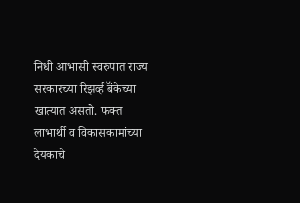निधी आभासी स्वरुपात राज्य सरकारच्या रिझर्व्ह बॅंकेच्या खात्यात असतो. फक्त लाभार्थी व विकासकामांच्या देयकाचे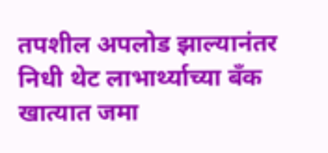तपशील अपलोड झाल्यानंतर निधी थेट लाभार्थ्याच्या बँक खात्यात जमा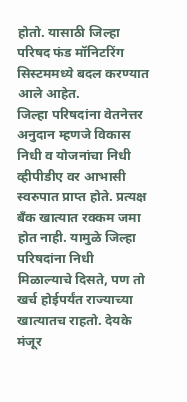होतो. यासाठी जिल्हा परिषद फंड मॉनिटरिंग सिस्टममध्ये बदल करण्यात आले आहेत.
जिल्हा परिषदांना वेतनेत्तर अनुदान म्हणजे विकास निधी व योजनांचा निधी व्हीपीडीए वर आभासी स्वरुपात प्राप्त होते. प्रत्यक्ष बँक खात्यात रक्कम जमा होत नाही. यामुळे जिल्हा परिषदांना निधी मिळाल्याचे दिसते, पण तो खर्च होईपर्यंत राज्याच्या खात्यातच राहतो. देयके मंजूर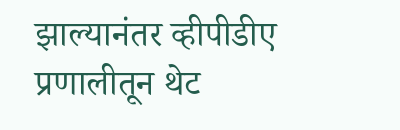झाल्यानंतर व्हीपीडीए प्रणालीतून थेट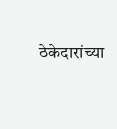ठेकेदारांच्या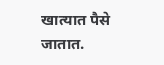खात्यात पैसे जातात.